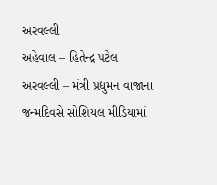અરવલ્લી
અહેવાલ – હિતેન્દ્ર પટેલ
અરવલ્લી – મંત્રી પ્રદ્યુમન વાજાના જન્મદિવસે સોશિયલ મીડિયામાં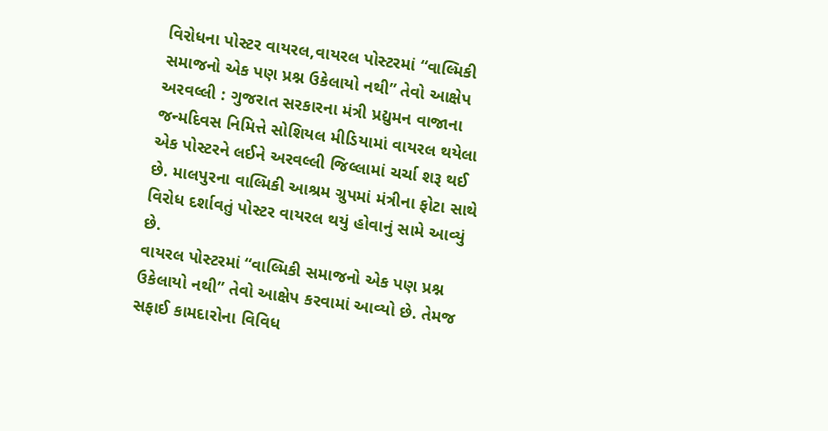વિરોધના પોસ્ટર વાયરલ,વાયરલ પોસ્ટરમાં “વાલ્મિકી સમાજનો એક પણ પ્રશ્ન ઉકેલાયો નથી” તેવો આક્ષેપ
અરવલ્લી : ગુજરાત સરકારના મંત્રી પ્રદ્યુમન વાજાના જન્મદિવસ નિમિત્તે સોશિયલ મીડિયામાં વાયરલ થયેલા એક પોસ્ટરને લઈને અરવલ્લી જિલ્લામાં ચર્ચા શરૂ થઈ છે. માલપુરના વાલ્મિકી આશ્રમ ગ્રુપમાં મંત્રીના ફોટા સાથે વિરોધ દર્શાવતું પોસ્ટર વાયરલ થયું હોવાનું સામે આવ્યું છે.
વાયરલ પોસ્ટરમાં “વાલ્મિકી સમાજનો એક પણ પ્રશ્ન ઉકેલાયો નથી” તેવો આક્ષેપ કરવામાં આવ્યો છે. તેમજ સફાઈ કામદારોના વિવિધ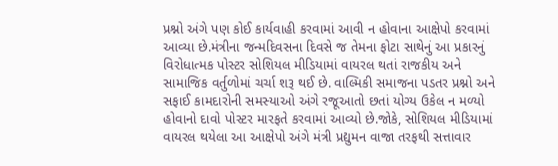પ્રશ્નો અંગે પણ કોઈ કાર્યવાહી કરવામાં આવી ન હોવાના આક્ષેપો કરવામાં આવ્યા છે.મંત્રીના જન્મદિવસના દિવસે જ તેમના ફોટા સાથેનું આ પ્રકારનું વિરોધાત્મક પોસ્ટર સોશિયલ મીડિયામાં વાયરલ થતાં રાજકીય અને સામાજિક વર્તુળોમાં ચર્ચા શરૂ થઈ છે. વાલ્મિકી સમાજના પડતર પ્રશ્નો અને સફાઈ કામદારોની સમસ્યાઓ અંગે રજૂઆતો છતાં યોગ્ય ઉકેલ ન મળ્યો હોવાનો દાવો પોસ્ટર મારફતે કરવામાં આવ્યો છે.જોકે, સોશિયલ મીડિયામાં વાયરલ થયેલા આ આક્ષેપો અંગે મંત્રી પ્રદ્યુમન વાજા તરફથી સત્તાવાર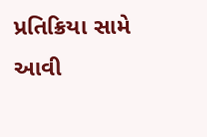પ્રતિક્રિયા સામે આવી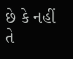છે કે નહીં તે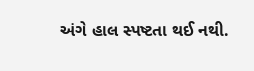અંગે હાલ સ્પષ્ટતા થઈ નથી.